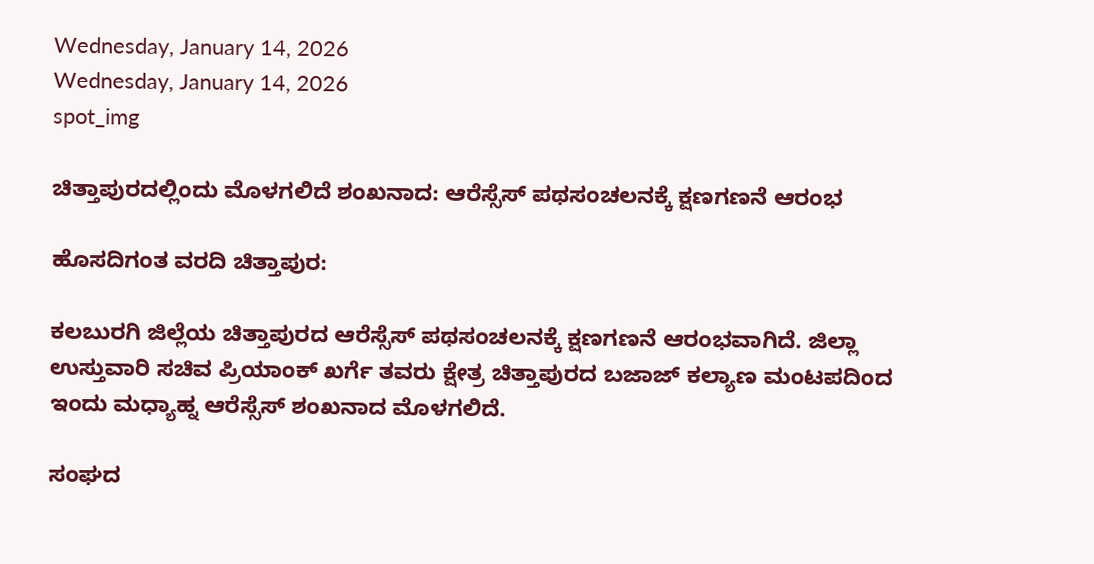Wednesday, January 14, 2026
Wednesday, January 14, 2026
spot_img

ಚಿತ್ತಾಪುರದಲ್ಲಿಂದು ಮೊಳಗಲಿದೆ ಶಂಖನಾದ: ಆರೆಸ್ಸೆಸ್ ಪಥಸಂಚಲನಕ್ಕೆ ಕ್ಷಣಗಣನೆ ಆರಂಭ

ಹೊಸದಿಗಂತ ವರದಿ ಚಿತ್ತಾಪುರ:

ಕಲಬುರಗಿ ಜಿಲ್ಲೆಯ ಚಿತ್ತಾಪುರದ ಆರೆಸ್ಸೆಸ್ ಪಥಸಂಚಲನಕ್ಕೆ ಕ್ಷಣಗಣನೆ ಆರಂಭವಾಗಿದೆ. ಜಿಲ್ಲಾ ಉಸ್ತುವಾರಿ ಸಚಿವ ಪ್ರಿಯಾಂಕ್ ಖರ್ಗೆ ತವರು ಕ್ಷೇತ್ರ ಚಿತ್ತಾಪುರದ ಬಜಾಜ್ ಕಲ್ಯಾಣ ಮಂಟಪದಿಂದ ಇಂದು‌ ಮಧ್ಯಾಹ್ನ‌ ಆರೆಸ್ಸೆಸ್ ಶಂಖನಾದ ಮೊಳಗಲಿದೆ.

ಸಂಘದ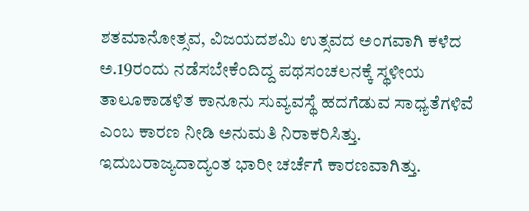ಶತಮಾನೋತ್ಸವ, ವಿಜಯದಶಮಿ ಉತ್ಸವದ ಅಂಗವಾಗಿ ಕಳೆದ ಅ.19ರಂದು ನಡೆಸಬೇಕೆಂದಿದ್ದ ಪಥಸಂಚಲನಕ್ಕೆ ಸ್ಥಳೀಯ ತಾಲೂಕಾಡಳಿತ ಕಾನೂನು ಸುವ್ಯವಸ್ಥೆ ಹದಗೆಡುವ ಸಾಧ್ಯತೆಗಳಿವೆ ಎಂಬ ಕಾರಣ ನೀಡಿ ಅನುಮತಿ ನಿರಾಕರಿಸಿತ್ತು. ಇದುಬರಾಜ್ಯದಾದ್ಯಂತ ಭಾರೀ ಚರ್ಚೆಗೆ ಕಾರಣವಾಗಿತ್ತು.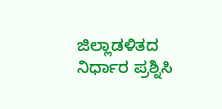ಜಿಲ್ಲಾಡಳಿತದ ನಿರ್ಧಾರ ಪ್ರಶ್ನಿಸಿ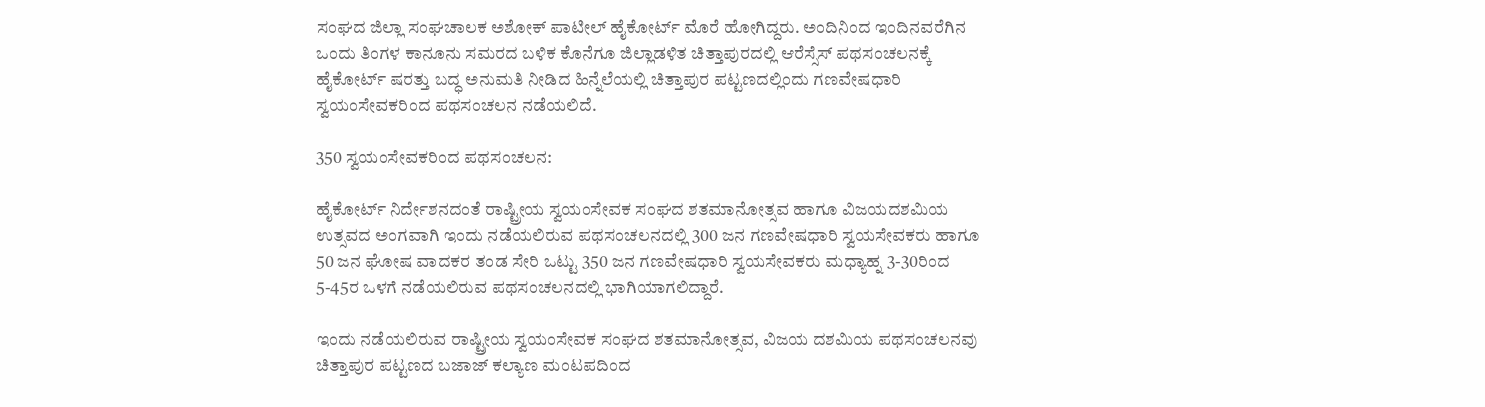ಸಂಘದ ಜಿಲ್ಲಾ ಸಂಘಚಾಲಕ ಅಶೋಕ್ ಪಾಟೀಲ್ ಹೈಕೋರ್ಟ್ ಮೊರೆ ಹೋಗಿದ್ದರು. ಅಂದಿನಿಂದ ಇಂದಿನವರೆಗಿನ ಒಂದು ತಿಂಗಳ ಕಾನೂನು ಸಮರದ ಬಳಿಕ ಕೊನೆಗೂ ಜಿಲ್ಲಾಡಳಿತ ಚಿತ್ತಾಪುರದಲ್ಲಿ ಆರೆಸ್ಸೆಸ್ ಪಥಸಂಚಲನಕ್ಕೆ ಹೈಕೋರ್ಟ್ ಷರತ್ತು ಬದ್ಧ ಅನುಮತಿ ನೀಡಿದ ಹಿನ್ನೆಲೆಯಲ್ಲಿ ಚಿತ್ತಾಪುರ ಪಟ್ಟಣದಲ್ಲಿಂದು ಗಣವೇಷಧಾರಿ ಸ್ವಯಂಸೇವಕರಿಂದ ಪಥಸಂಚಲನ ನಡೆಯಲಿದೆ.

350 ಸ್ವಯಂಸೇವಕರಿಂದ ಪಥಸಂಚಲನ:

ಹೈಕೋರ್ಟ್ ನಿರ್ದೇಶನದಂತೆ ರಾಷ್ಟ್ರೀಯ ಸ್ವಯಂಸೇವಕ ಸಂಘದ ಶತಮಾನೋತ್ಸವ ಹಾಗೂ ವಿಜಯದಶಮಿಯ ಉತ್ಸವದ ಅಂಗವಾಗಿ ಇಂದು ನಡೆಯಲಿರುವ ಪಥಸಂಚಲನದಲ್ಲಿ 300 ಜನ ಗಣವೇಷಧಾರಿ ಸ್ವಯಸೇವಕರು ಹಾಗೂ 50 ಜನ ಘೋಷ ವಾದಕರ ತಂಡ ಸೇರಿ ಒಟ್ಟು 350 ಜನ ಗಣವೇಷಧಾರಿ ಸ್ವಯಸೇವಕರು ಮಧ್ಯಾಹ್ನ 3-30ರಿಂದ 5-45ರ ಒಳಗೆ ನಡೆಯಲಿರುವ ಪಥಸಂಚಲನದಲ್ಲಿ ಭಾಗಿಯಾಗಲಿದ್ದಾರೆ.

ಇಂದು ನಡೆಯಲಿರುವ ರಾಷ್ಟ್ರೀಯ ಸ್ವಯಂಸೇವಕ ಸಂಘದ ಶತಮಾನೋತ್ಸವ, ವಿಜಯ ದಶಮಿಯ ಪಥಸಂಚಲನವು ಚಿತ್ತಾಪುರ ಪಟ್ಟಣದ ಬಜಾಜ್ ಕಲ್ಯಾಣ ಮಂಟಪದಿಂದ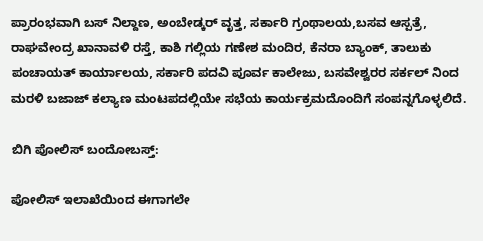ಪ್ರಾರಂಭವಾಗಿ ಬಸ್ ನಿಲ್ದಾಣ, ಅಂಬೇಡ್ಕರ್ ವೃತ್ತ, ಸರ್ಕಾರಿ ಗ್ರಂಥಾಲಯ,ಬಸವ ಆಸ್ಪತ್ರೆ, ರಾಘವೇಂದ್ರ ಖಾನಾವಳಿ ರಸ್ತೆ, ಕಾಶಿ ಗಲ್ಲಿಯ ಗಣೇಶ ಮಂದಿರ, ಕೆನರಾ ಬ್ಯಾಂಕ್, ತಾಲುಕು ಪಂಚಾಯತ್ ಕಾರ್ಯಾಲಯ, ಸರ್ಕಾರಿ ಪದವಿ ಪೂರ್ವ ಕಾಲೇಜು, ಬಸವೇಶ್ವರರ ಸರ್ಕಲ್ ನಿಂದ ಮರಳಿ ಬಜಾಜ್ ಕಲ್ಯಾಣ ಮಂಟಪದಲ್ಲಿಯೇ ಸಭೆಯ ಕಾರ್ಯಕ್ರಮದೊಂದಿಗೆ ಸಂಪನ್ನಗೊಳ್ಳಲಿದೆ.

ಬಿಗಿ ಪೋಲಿಸ್ ಬಂದೋಬಸ್ತ್:

ಪೋಲಿಸ್ ಇಲಾಖೆಯಿಂದ ಈಗಾಗಲೇ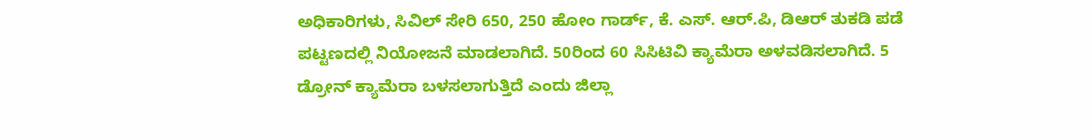ಅಧಿಕಾರಿಗಳು, ಸಿವಿಲ್ ಸೇರಿ 650, 250 ಹೋಂ ಗಾರ್ಡ್, ಕೆ. ಎಸ್. ಆರ್.ಪಿ, ಡಿಆರ್ ತುಕಡಿ ಪಡೆ ಪಟ್ಟಣದಲ್ಲಿ ನಿಯೋಜನೆ ಮಾಡಲಾಗಿದೆ. 50ರಿಂದ 60 ಸಿಸಿಟಿವಿ ಕ್ಯಾಮೆರಾ ಅಳವಡಿಸಲಾಗಿದೆ. 5 ಡ್ರೋನ್ ಕ್ಯಾಮೆರಾ ಬಳಸಲಾಗುತ್ತಿದೆ ಎಂದು ಜಿಲ್ಲಾ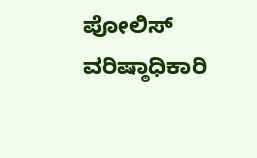ಪೋಲಿಸ್ ವರಿಷ್ಠಾಧಿಕಾರಿ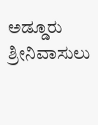ಅಡ್ಡೂರು ಶ್ರೀನಿವಾಸುಲು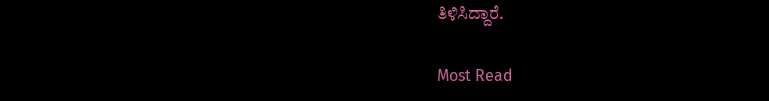ತಿಳಿಸಿದ್ದಾರೆ.

Most Read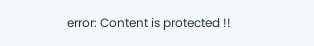error: Content is protected !!